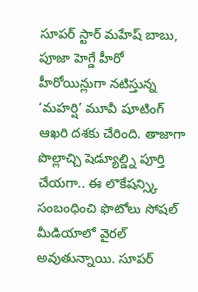సూపర్ స్టార్ మహేష్ బాబు, పూజా హెగ్డే హీరో హీరోయిన్లుగా నటిస్తున్న ‘మహర్షి’ మూవీ షూటింగ్ ఆఖరి దశకు చేరింది. తాజాగా పొల్లాచ్చి షెడ్యూల్డ్ని పూర్తి చేయగా.. ఈ లొకేషన్స్కి సంబంధించి ఫొటోలు సోషల్ మీడియాలో వైరల్ అవుతున్నాయి. సూపర్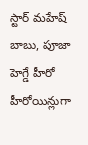స్టార్ మహేష్ బాబు, పూజా హెగ్డే హీరో హీరోయిన్లుగా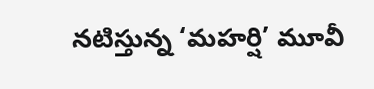నటిస్తున్న ‘మహర్షి’ మూవీ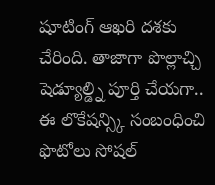షూటింగ్ ఆఖరి దశకు చేరింది. తాజాగా పొల్లాచ్చి షెడ్యూల్డ్ని పూర్తి చేయగా.. ఈ లొకేషన్స్కి సంబంధించి ఫొటోలు సోషల్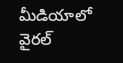మీడియాలో వైరల్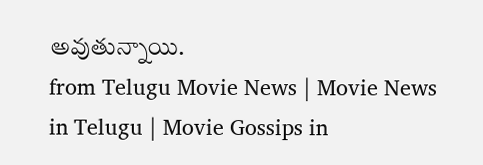అవుతున్నాయి.
from Telugu Movie News | Movie News in Telugu | Movie Gossips in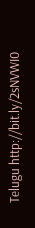Telugu http://bit.ly/2sNVWI0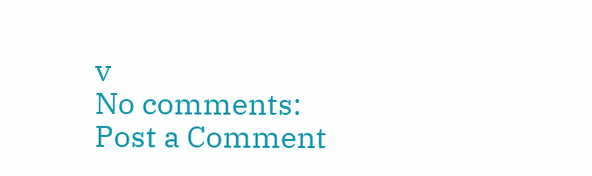v
No comments:
Post a Comment